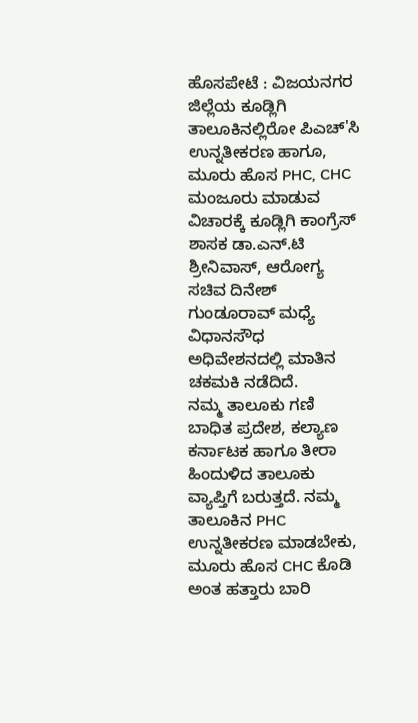ಹೊಸಪೇಟೆ : ವಿಜಯನಗರ ಜಿಲ್ಲೆಯ ಕೂಡ್ಲಿಗಿ ತಾಲೂಕಿನಲ್ಲಿರೋ ಪಿಎಚ್'ಸಿ ಉನ್ನತೀಕರಣ ಹಾಗೂ, ಮೂರು ಹೊಸ PHC, CHC ಮಂಜೂರು ಮಾಡುವ ವಿಚಾರಕ್ಕೆ ಕೂಡ್ಲಿಗಿ ಕಾಂಗ್ರೆಸ್ ಶಾಸಕ ಡಾ.ಎನ್.ಟಿ ಶ್ರೀನಿವಾಸ್, ಆರೋಗ್ಯ ಸಚಿವ ದಿನೇಶ್ ಗುಂಡೂರಾವ್ ಮಧ್ಯೆ ವಿಧಾನಸೌಧ ಅಧಿವೇಶನದಲ್ಲಿ ಮಾತಿನ ಚಕಮಕಿ ನಡೆದಿದೆ.
ನಮ್ಮ ತಾಲೂಕು ಗಣಿ ಬಾಧಿತ ಪ್ರದೇಶ, ಕಲ್ಯಾಣ ಕರ್ನಾಟಕ ಹಾಗೂ ತೀರಾ ಹಿಂದುಳಿದ ತಾಲೂಕು ವ್ಯಾಪ್ತಿಗೆ ಬರುತ್ತದೆ. ನಮ್ಮ ತಾಲೂಕಿನ PHC ಉನ್ನತೀಕರಣ ಮಾಡಬೇಕು, ಮೂರು ಹೊಸ CHC ಕೊಡಿ ಅಂತ ಹತ್ತಾರು ಬಾರಿ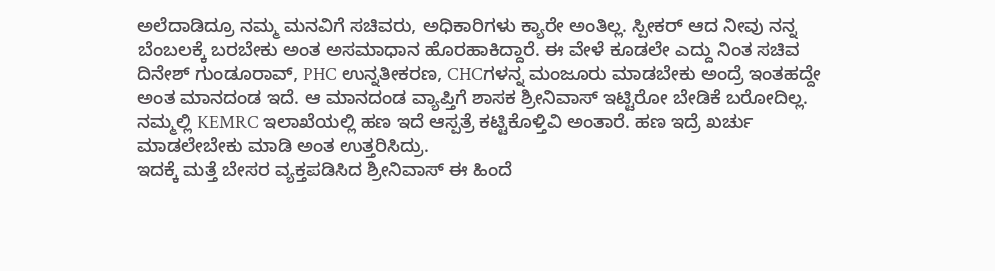ಅಲೆದಾಡಿದ್ರೂ ನಮ್ಮ ಮನವಿಗೆ ಸಚಿವರು, ಅಧಿಕಾರಿಗಳು ಕ್ಯಾರೇ ಅಂತಿಲ್ಲ. ಸ್ಪೀಕರ್ ಆದ ನೀವು ನನ್ನ ಬೆಂಬಲಕ್ಕೆ ಬರಬೇಕು ಅಂತ ಅಸಮಾಧಾನ ಹೊರಹಾಕಿದ್ದಾರೆ. ಈ ವೇಳೆ ಕೂಡಲೇ ಎದ್ದು ನಿಂತ ಸಚಿವ ದಿನೇಶ್ ಗುಂಡೂರಾವ್, PHC ಉನ್ನತೀಕರಣ, CHCಗಳನ್ನ ಮಂಜೂರು ಮಾಡಬೇಕು ಅಂದ್ರೆ ಇಂತಹದ್ದೇ ಅಂತ ಮಾನದಂಡ ಇದೆ. ಆ ಮಾನದಂಡ ವ್ಯಾಪ್ತಿಗೆ ಶಾಸಕ ಶ್ರೀನಿವಾಸ್ ಇಟ್ಟಿರೋ ಬೇಡಿಕೆ ಬರೋದಿಲ್ಲ. ನಮ್ಮಲ್ಲಿ KEMRC ಇಲಾಖೆಯಲ್ಲಿ ಹಣ ಇದೆ ಆಸ್ಪತ್ರೆ ಕಟ್ಟಿಕೊಳ್ತಿವಿ ಅಂತಾರೆ. ಹಣ ಇದ್ರೆ ಖರ್ಚು ಮಾಡಲೇಬೇಕು ಮಾಡಿ ಅಂತ ಉತ್ತರಿಸಿದ್ರು.
ಇದಕ್ಕೆ ಮತ್ತೆ ಬೇಸರ ವ್ಯಕ್ತಪಡಿಸಿದ ಶ್ರೀನಿವಾಸ್ ಈ ಹಿಂದೆ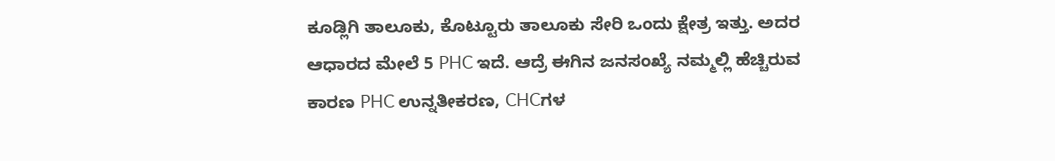ಕೂಡ್ಲಿಗಿ ತಾಲೂಕು, ಕೊಟ್ಟೂರು ತಾಲೂಕು ಸೇರಿ ಒಂದು ಕ್ಷೇತ್ರ ಇತ್ತು. ಅದರ ಆಧಾರದ ಮೇಲೆ 5 PHC ಇದೆ. ಆದ್ರೆ ಈಗಿನ ಜನಸಂಖ್ಯೆ ನಮ್ಮಲ್ಲಿ ಹೆಚ್ಚಿರುವ ಕಾರಣ PHC ಉನ್ನತೀಕರಣ, CHCಗಳ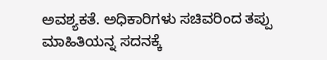ಅವಶ್ಯಕತೆ. ಅಧಿಕಾರಿಗಳು ಸಚಿವರಿಂದ ತಪ್ಪು ಮಾಹಿತಿಯನ್ನ ಸದನಕ್ಕೆ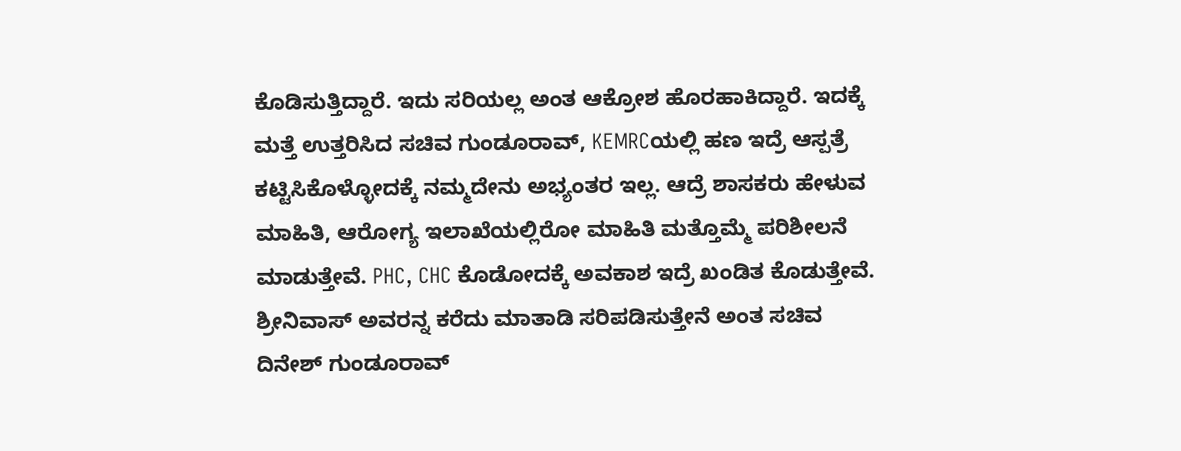ಕೊಡಿಸುತ್ತಿದ್ದಾರೆ. ಇದು ಸರಿಯಲ್ಲ ಅಂತ ಆಕ್ರೋಶ ಹೊರಹಾಕಿದ್ದಾರೆ. ಇದಕ್ಕೆ ಮತ್ತೆ ಉತ್ತರಿಸಿದ ಸಚಿವ ಗುಂಡೂರಾವ್, KEMRCಯಲ್ಲಿ ಹಣ ಇದ್ರೆ ಆಸ್ಪತ್ರೆ ಕಟ್ಟಿಸಿಕೊಳ್ಳೋದಕ್ಕೆ ನಮ್ಮದೇನು ಅಭ್ಯಂತರ ಇಲ್ಲ. ಆದ್ರೆ ಶಾಸಕರು ಹೇಳುವ ಮಾಹಿತಿ, ಆರೋಗ್ಯ ಇಲಾಖೆಯಲ್ಲಿರೋ ಮಾಹಿತಿ ಮತ್ತೊಮ್ಮೆ ಪರಿಶೀಲನೆ ಮಾಡುತ್ತೇವೆ. PHC, CHC ಕೊಡೋದಕ್ಕೆ ಅವಕಾಶ ಇದ್ರೆ ಖಂಡಿತ ಕೊಡುತ್ತೇವೆ. ಶ್ರೀನಿವಾಸ್ ಅವರನ್ನ ಕರೆದು ಮಾತಾಡಿ ಸರಿಪಡಿಸುತ್ತೇನೆ ಅಂತ ಸಚಿವ ದಿನೇಶ್ ಗುಂಡೂರಾವ್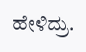ಹೇಳಿದ್ರು.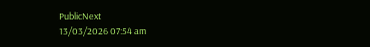PublicNext
13/03/2026 07:54 am